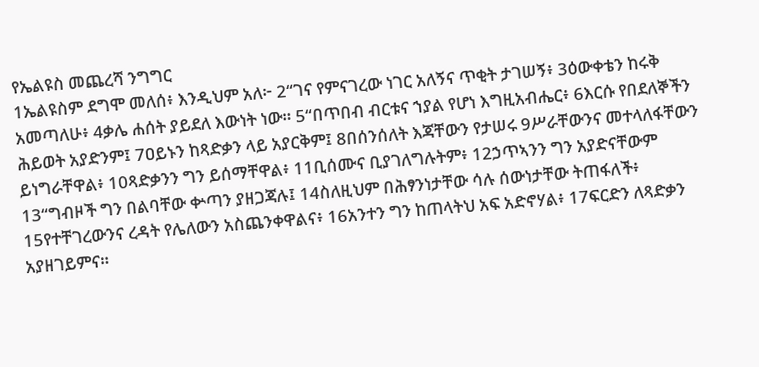የኤልዩስ መጨረሻ ንግግር
1ኤልዩስም ደግሞ መለሰ፥ እንዲህም አለ፦ 2“ገና የምናገረው ነገር አለኝና ጥቂት ታገሠኝ፥ 3ዕውቀቴን ከሩቅ አመጣለሁ፥ 4ቃሌ ሐሰት ያይደለ እውነት ነው። 5“በጥበብ ብርቱና ኀያል የሆነ እግዚአብሔር፥ 6እርሱ የበደለኞችን ሕይወት አያድንም፤ 7ዐይኑን ከጻድቃን ላይ አያርቅም፤ 8በሰንሰለት እጃቸውን የታሠሩ 9ሥራቸውንና መተላለፋቸውን ይነግራቸዋል፥ 10ጻድቃንን ግን ይሰማቸዋል፥ 11ቢሰሙና ቢያገለግሉትም፥ 12ኃጥኣንን ግን አያድናቸውም 13“ግብዞች ግን በልባቸው ቍጣን ያዘጋጃሉ፤ 14ስለዚህም በሕፃንነታቸው ሳሉ ሰውነታቸው ትጠፋለች፥ 15የተቸገረውንና ረዳት የሌለውን አስጨንቀዋልና፥ 16አንተን ግን ከጠላትህ አፍ አድኖሃል፥ 17ፍርድን ለጻድቃን አያዘገይምና።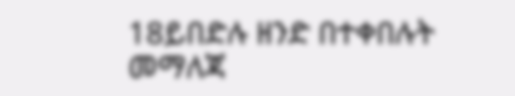18ይበድሉ ዘንድ በተቀበሉት መማለጃ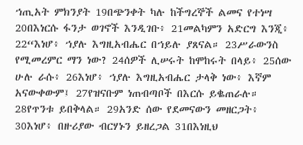ኀጢአት ምክንያት 19በጭንቀት ካሉ ከችግረኞች ልመና የተነሣ 20በእነርሱ ፋንታ ወገኖች እንዲገቡ፥ 21መልካምን አድርግ እንጂ፥ 22“እነሆ፥ ኀያሉ እግዚአብሔር በኀይሉ ያጸናል። 23ሥራውንስ የሚመረምር ማን ነው? 24ሰዎች ሊሠሩት ከሞከሩት በላይ፥ 25ሰው ሁሉ ራሱ፥ 26እነሆ፥ ኀያሉ እግዚአብሔር ታላቅ ነው፥ እኛም አናውቀውም፤ 27የዝናቡም ነጠብጣቦች በእርሱ ይቈጠራሉ። 28የጥንቱ ይበቅላል። 29አንድ ሰው የደመናውን መዘርጋት፥ 30እነሆ፥ በዙሪያው ብርሃኑን ይዘረጋል 31በእነዚህ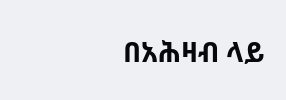በአሕዛብ ላይ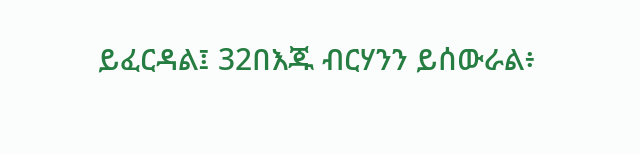ይፈርዳል፤ 32በእጁ ብርሃንን ይሰውራል፥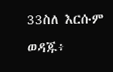33ስለ እርሱም ወዳጁ፥